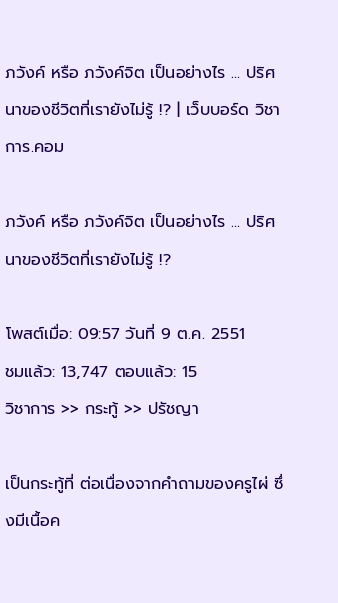ภวังค์ หรือ ภวังค์จิต เป็นอย่างไร ... ปริศนาของชีวิตที่เรายังไม่รู้ !? | เว็บบอร์ด วิชาการ.คอม

ภวังค์ หรือ ภวังค์จิต เป็นอย่างไร ... ปริศนาของชีวิตที่เรายังไม่รู้ !?

โพสต์เมื่อ: 09:57 วันที่ 9 ต.ค. 2551         ชมแล้ว: 13,747 ตอบแล้ว: 15
วิชาการ >> กระทู้ >> ปรัชญา

เป็นกระทู้ที่ ต่อเนื่องจากคำถามของครูไผ่ ซึ่งมีเนื้อค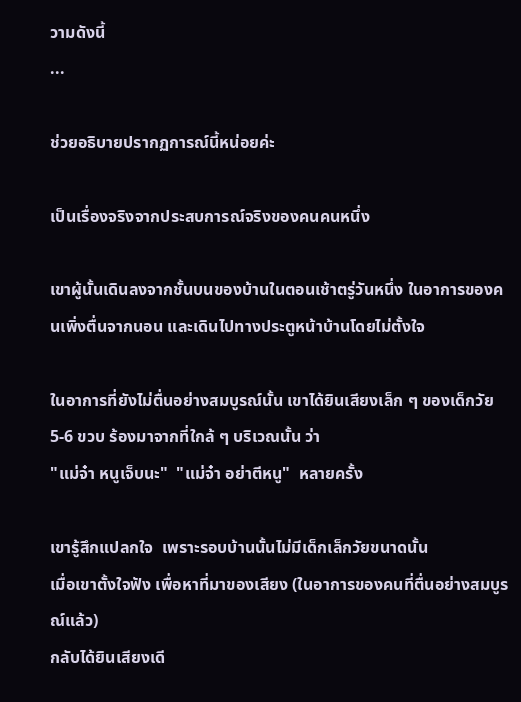วามดังนี้
...

ช่วยอธิบายปรากฏการณ์นี้หน่อยค่ะ

เป็นเรื่องจริงจากประสบการณ์จริงของคนคนหนึ่ง

เขาผู้นั้นเดินลงจากชั้นบนของบ้านในตอนเช้าตรู่วันหนึ่ง ในอาการของคนเพิ่งตื่นจากนอน และเดินไปทางประตูหน้าบ้านโดยไม่ตั้งใจ

ในอาการที่ยังไม่ตื่นอย่างสมบูรณ์นั้น เขาได้ยินเสียงเล็ก ๆ ของเด็กวัย 5-6 ขวบ ร้องมาจากที่ใกล้ ๆ บริเวณนั้น ว่า
"แม่จ๋า หนูเจ็บนะ"  "แม่จ๋า อย่าตีหนู"  หลายครั้ง

เขารู้สึกแปลกใจ  เพราะรอบบ้านนั้นไม่มีเด็กเล็กวัยขนาดนั้น
เมื่อเขาตั้งใจฟัง เพื่อหาที่มาของเสียง (ในอาการของคนที่ตื่นอย่างสมบูรณ์แล้ว)
กลับได้ยินเสียงเดี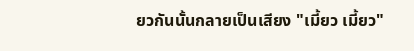ยวกันนั้นกลายเป็นเสียง "เมี้ยว เมี้ยว"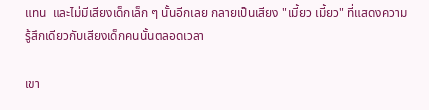แทน  และไม่มีเสียงเด็กเล็ก ๆ นั้นอีกเลย กลายเป็นเสียง "เมี้ยว เมี้ยว" ที่แสดงความรู้สึกเดียวกับเสียงเด็กคนนั้นตลอดเวลา

เขา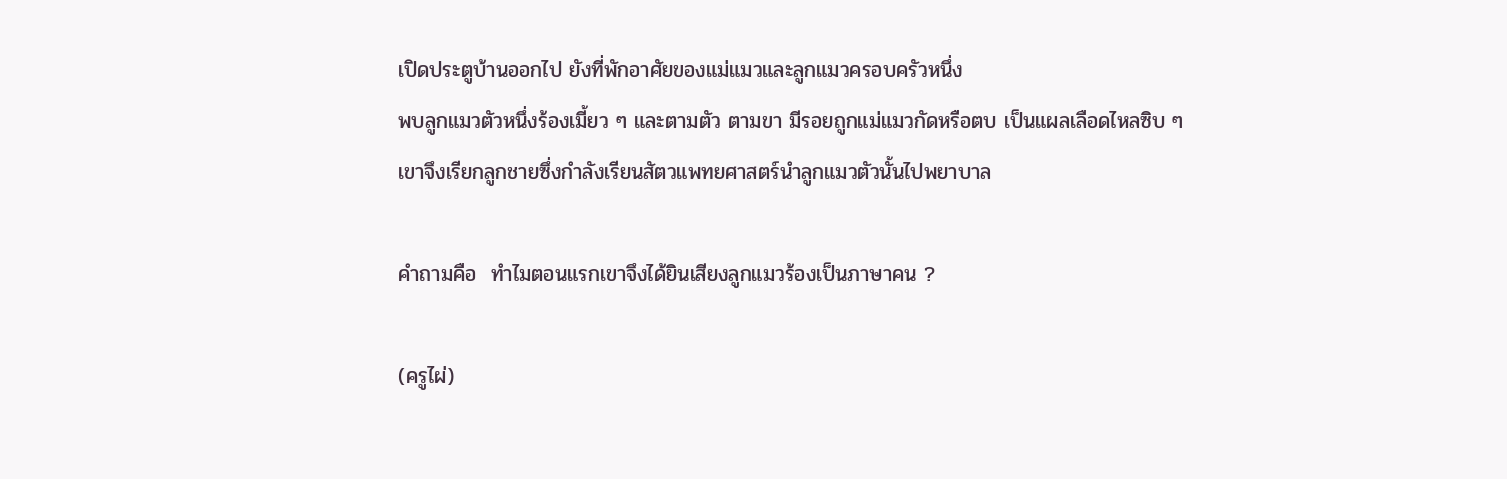เปิดประตูบ้านออกไป ยังที่พักอาศัยของแม่แมวและลูกแมวครอบครัวหนึ่ง
พบลูกแมวตัวหนึ่งร้องเมี้ยว ๆ และตามตัว ตามขา มีรอยถูกแม่แมวกัดหรือตบ เป็นแผลเลือดไหลซิบ ๆ
เขาจึงเรียกลูกชายซึ่งกำลังเรียนสัตวแพทยศาสตร์นำลูกแมวตัวนั้นไปพยาบาล

คำถามคือ  ทำไมตอนแรกเขาจึงได้ยินเสียงลูกแมวร้องเป็นภาษาคน ?

(ครูไผ่)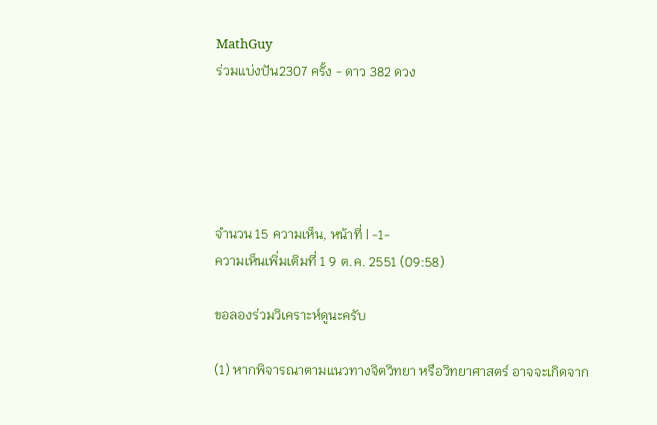MathGuy
ร่วมแบ่งปัน2307 ครั้ง - ดาว 382 ดวง





จำนวน 15 ความเห็น, หน้าที่ | -1-
ความเห็นเพิ่มเติมที่ 1 9 ต.ค. 2551 (09:58)

ขอลองร่วมวิเคราะห์ดูนะครับ

(1) หากพิจารณาตามแนวทางจิตวิทยา หรือวิทยาศาสตร์ อาจจะเกิดจาก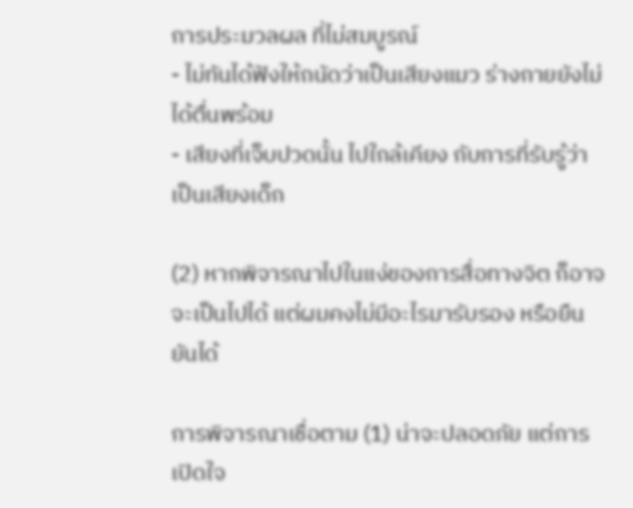การประมวลผล ที่ไม่สมบูรณ์
- ไม่ทันได้ฟังให้ถนัดว่าเป็นเสียงแมว ร่างกายยังไม่ได้ตื่นพร้อม
- เสียงที่เจ็บปวดนั้น ไปใกล้เคียง กับการที่รับรู้ว่าเป็นเสียงเด็ก

(2) หากพิจารณาไปในแง่ของการสื่อทางจิต ก็อาจจะเป็นไปได้ แต่ผมคงไม่มีอะไรมารับรอง หรือยืนยันได้

การพิจารณาเชื่อตาม (1) น่าจะปลอดภัย แต่การเปิดใจ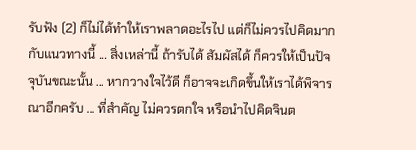รับฟัง (2) ก็ไม่ได้ทำให้เราพลาดอะไรไป แต่ก็ไม่ควรไปคิดมากกับแนวทางนี้ ... สิ่งเหล่านี้ ถ้ารับได้ สัมผัสได้ ก็ควรให้เป็นปัจจุบันขณะนั้น ... หากวางใจไว้ดี ก็อาจจะเกิดขึ้นให้เราได้พิจารณาอีกครับ ... ที่สำคัญ ไม่ควรตกใจ หรือนำไปคิดจินต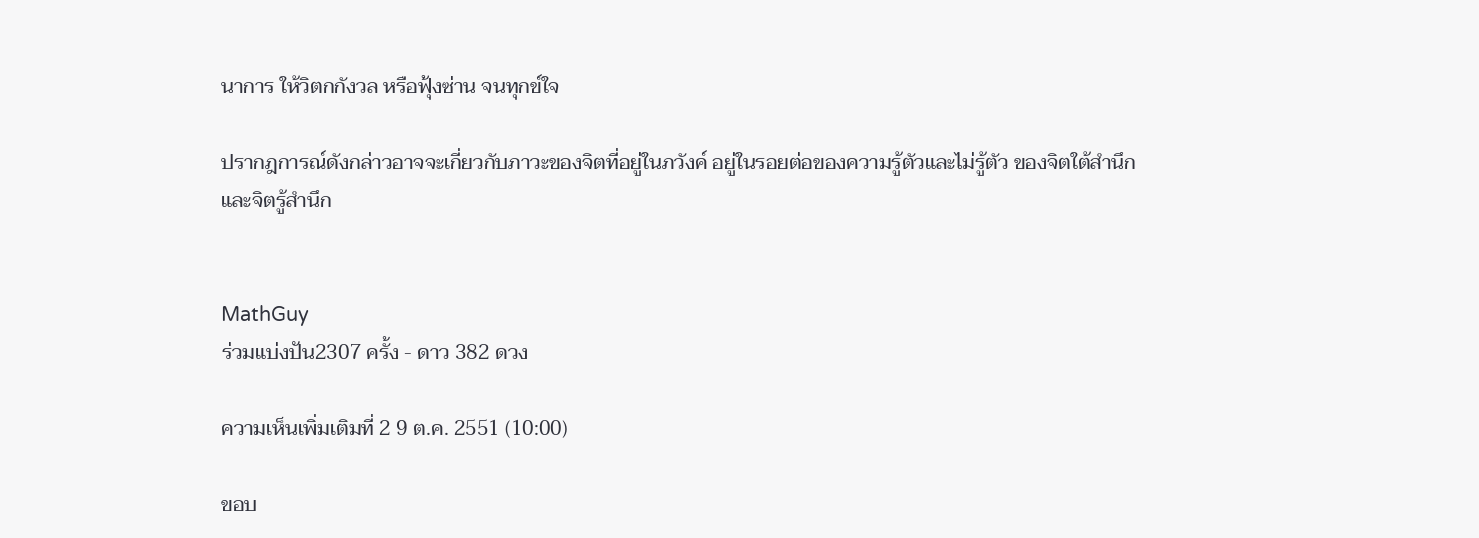นาการ ให้วิตกกังวล หรือฟุ้งซ่าน จนทุกข์ใจ

ปรากฎการณ์ดังกล่าวอาจจะเกี่ยวกับภาวะของจิตที่อยู่ในภวังค์ อยู่ในรอยต่อของความรู้ตัวและไม่รู้ตัว ของจิตใต้สำนึก และจิตรู้สำนึก


MathGuy
ร่วมแบ่งปัน2307 ครั้ง - ดาว 382 ดวง

ความเห็นเพิ่มเติมที่ 2 9 ต.ค. 2551 (10:00)

ขอบ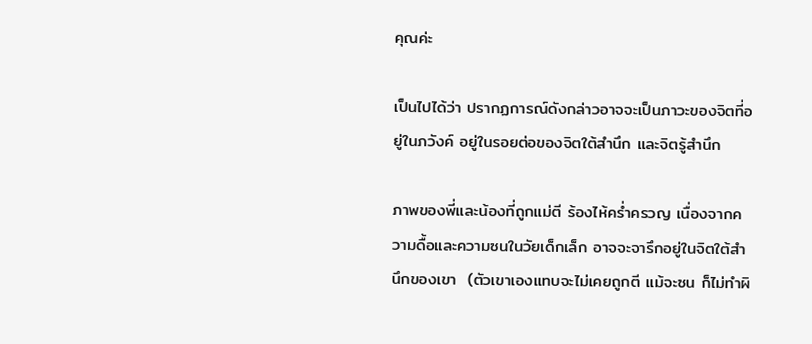คุณค่ะ

เป็นไปได้ว่า ปรากฏการณ์ดังกล่าวอาจจะเป็นภาวะของจิตที่อยู่ในภวังค์ อยู่ในรอยต่อของจิตใต้สำนึก และจิตรู้สำนึก

ภาพของพี่และน้องที่ถูกแม่ตี ร้องไห้คร่ำครวญ เนื่องจากความดื้อและความซนในวัยเด็กเล็ก อาจจะจารึกอยู่ในจิตใต้สำนึกของเขา  (ตัวเขาเองแทบจะไม่เคยถูกตี แม้จะซน ก็ไม่ทำผิ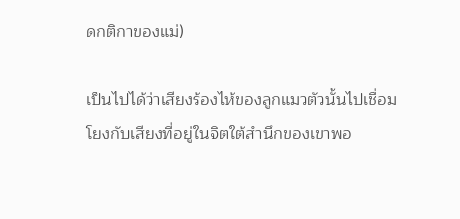ดกติกาของแม่)

เป็นไปได้ว่าเสียงร้องไห้ของลูกแมวตัวนั้นไปเชื่อมโยงกับเสียงที่อยู่ในจิตใต้สำนึกของเขาพอ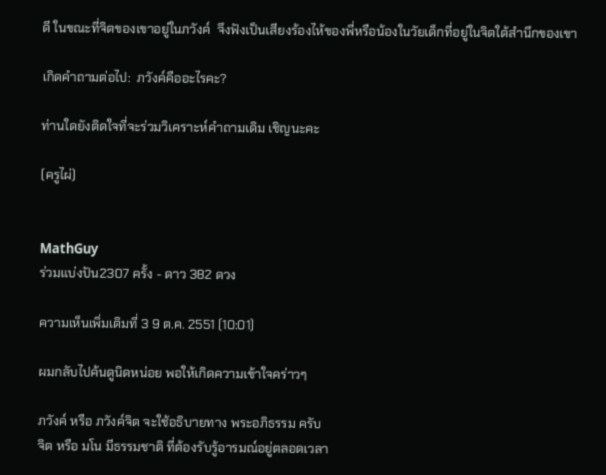ดี ในขณะที่จิตของเขาอยู่ในภวังค์  จึงฟังเป็นเสียงร้องไห้ของพี่หรือน้องในวัยเด็กที่อยู่ในจิตใต้สำนึกของเขา

เกิดคำถามต่อไป:  ภวังค์คืออะไรคะ?

ท่านใดยังติดใจที่จะร่วมวิเคราะห์คำถามเดิม เชิญนะคะ

(ครูไผ่)


MathGuy
ร่วมแบ่งปัน2307 ครั้ง - ดาว 382 ดวง

ความเห็นเพิ่มเติมที่ 3 9 ต.ค. 2551 (10:01)

ผมกลับไปค้นดูนิดหน่อย พอให้เกิดความเข้าใจคร่าวๆ

ภวังค์ หรือ ภวังค์จิต จะใช้อธิบายทาง พระอภิธรรม ครับ
จิต หรือ มโน มีธรรมชาติ ที่ต้องรับรู้อารมณ์อยู่ตลอดเวลา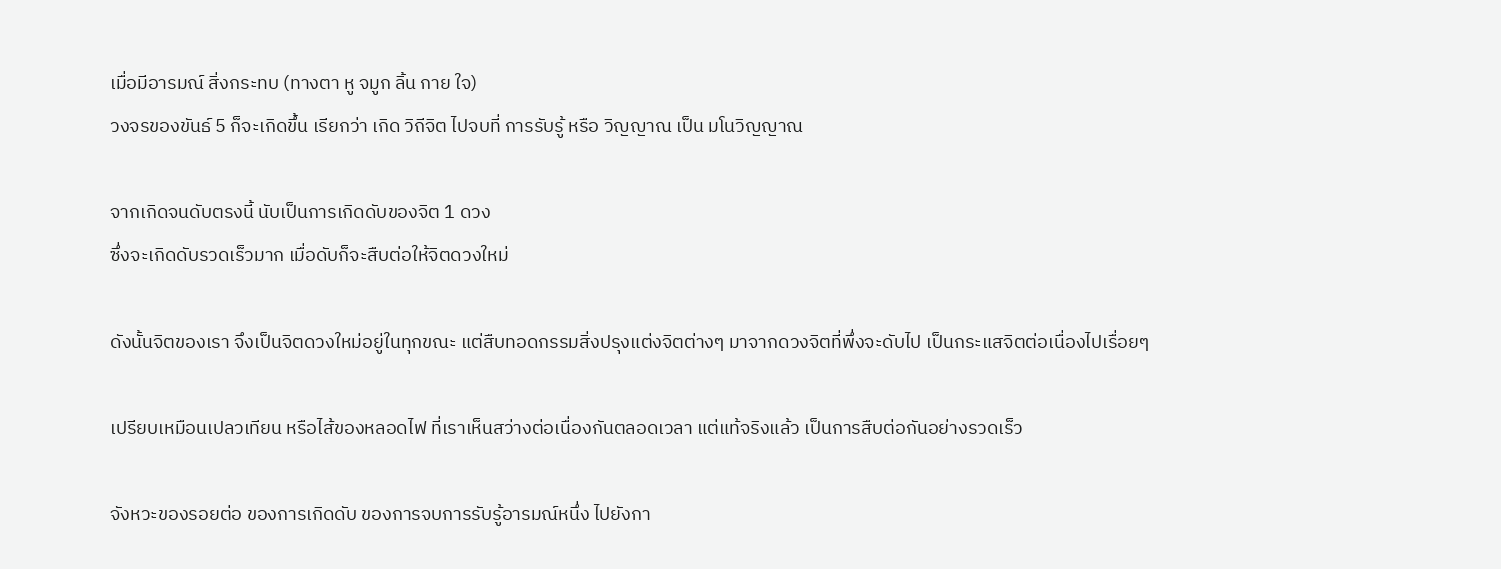เมื่อมีอารมณ์ สิ่งกระทบ (ทางตา หู จมูก ลิ้น กาย ใจ)
วงจรของขันธ์ 5 ก็จะเกิดขึ้น เรียกว่า เกิด วิถีจิต ไปจบที่ การรับรู้ หรือ วิญญาณ เป็น มโนวิญญาณ

จากเกิดจนดับตรงนี้ นับเป็นการเกิดดับของจิต 1 ดวง
ซึ่งจะเกิดดับรวดเร็วมาก เมื่อดับก็จะสืบต่อให้จิตดวงใหม่

ดังนั้นจิตของเรา จึงเป็นจิตดวงใหม่อยู่ในทุกขณะ แต่สืบทอดกรรมสิ่งปรุงแต่งจิตต่างๆ มาจากดวงจิตที่พึ่งจะดับไป เป็นกระแสจิตต่อเนื่องไปเรื่อยๆ

เปรียบเหมือนเปลวเทียน หรือไส้ของหลอดไฟ ที่เราเห็นสว่างต่อเนื่องกันตลอดเวลา แต่แท้จริงแล้ว เป็นการสืบต่อกันอย่างรวดเร็ว

จังหวะของรอยต่อ ของการเกิดดับ ของการจบการรับรู้อารมณ์หนึ่ง ไปยังกา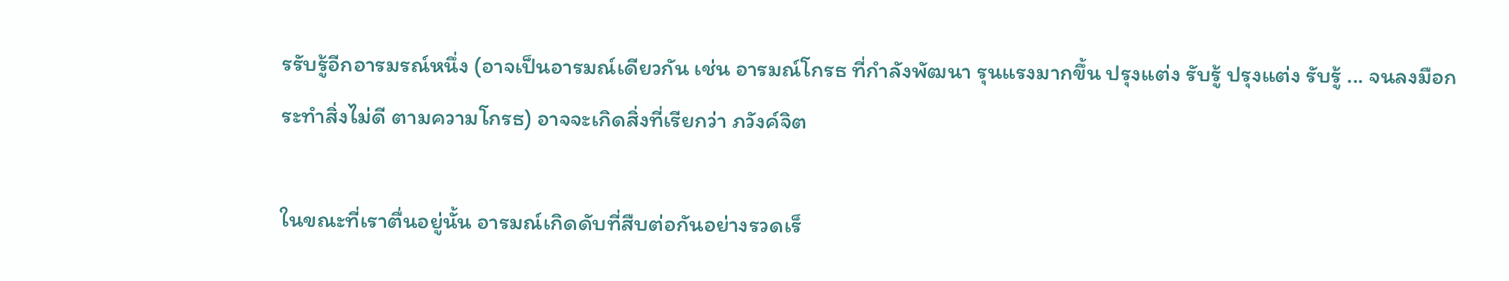รรับรู้อีกอารมรณ์หนึ่ง (อาจเป็นอารมณ์เดียวกัน เช่น อารมณ์โกรธ ที่กำลังพัฒนา รุนแรงมากขึ้น ปรุงแต่ง รับรู้ ปรุงแต่ง รับรู้ ... จนลงมือกระทำสิ่งไม่ดี ตามความโกรธ) อาจจะเกิดสิ่งที่เรียกว่า ภวังค์จิต

ในขณะที่เราตื่นอยู่นั้น อารมณ์เกิดดับที่สืบต่อกันอย่างรวดเร็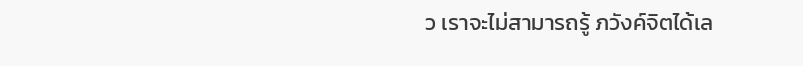ว เราจะไม่สามารถรู้ ภวังค์จิตได้เล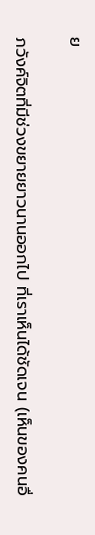ย

ภวังค์จิตที่มีช่วงขยายยาวนานออกไป ที่เราเห็นได้ชัดเจน (เห็นของคนอื่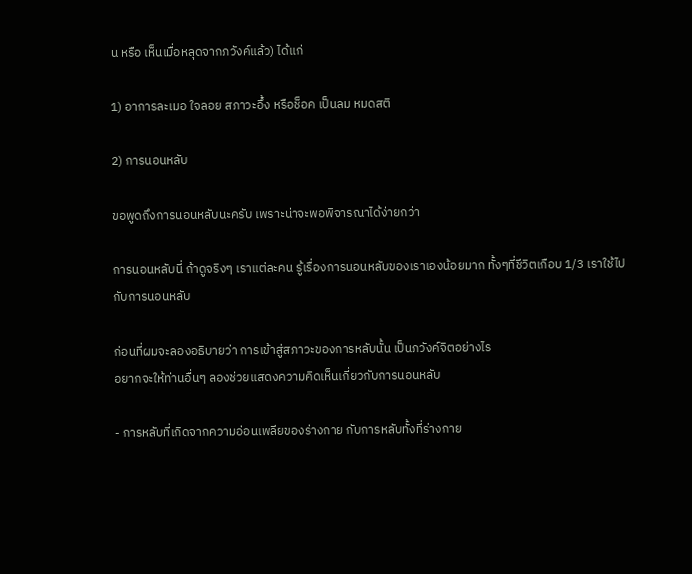น หรือ เห็นเมื่อหลุดจากภวังค์แล้ว) ได้แก่

1) อาการละเมอ ใจลอย สภาวะอึ้ง หรือช็อค เป็นลม หมดสติ

2) การนอนหลับ

ขอพูดถึงการนอนหลับนะครับ เพราะน่าจะพอพิจารณาได้ง่ายกว่า

การนอนหลับนี่ ถ้าดูจริงๆ เราแต่ละคน รู้เรื่องการนอนหลับของเราเองน้อยมาก ทั้งๆที่ชีวิตเกือบ 1/3 เราใช้ไปกับการนอนหลับ

ก่อนที่ผมจะลองอธิบายว่า การเข้าสู่สภาวะของการหลับนั้น เป็นภวังค์จิตอย่างไร
อยากจะให้ท่านอื่นๆ ลองช่วยแสดงความคิดเห็นเกี่ยวกับการนอนหลับ

- การหลับที่เกิดจากความอ่อนเพลียของร่างกาย กับการหลับทั้งที่ร่างกาย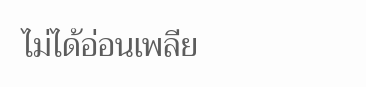ไม่ได้อ่อนเพลีย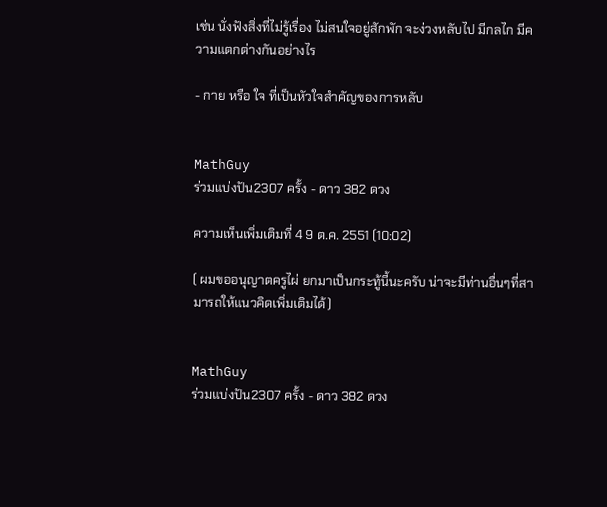เช่น นั่งฟังสิ่งที่ไม่รู้เรื่อง ไม่สนใจอยู่สักพัก จะง่วงหลับไป มีกลไก มีความแตกต่างกันอย่างไร

- กาย หรือ ใจ ที่เป็นหัวใจสำคัญของการหลับ


MathGuy
ร่วมแบ่งปัน2307 ครั้ง - ดาว 382 ดวง

ความเห็นเพิ่มเติมที่ 4 9 ต.ค. 2551 (10:02)

( ผมขออนุญาตครูไผ่ ยกมาเป็นกระทู้นี้นะครับ น่าจะมีท่านอื่นๆที่สามารถให้แนวคิดเพิ่มเติมได้)


MathGuy
ร่วมแบ่งปัน2307 ครั้ง - ดาว 382 ดวง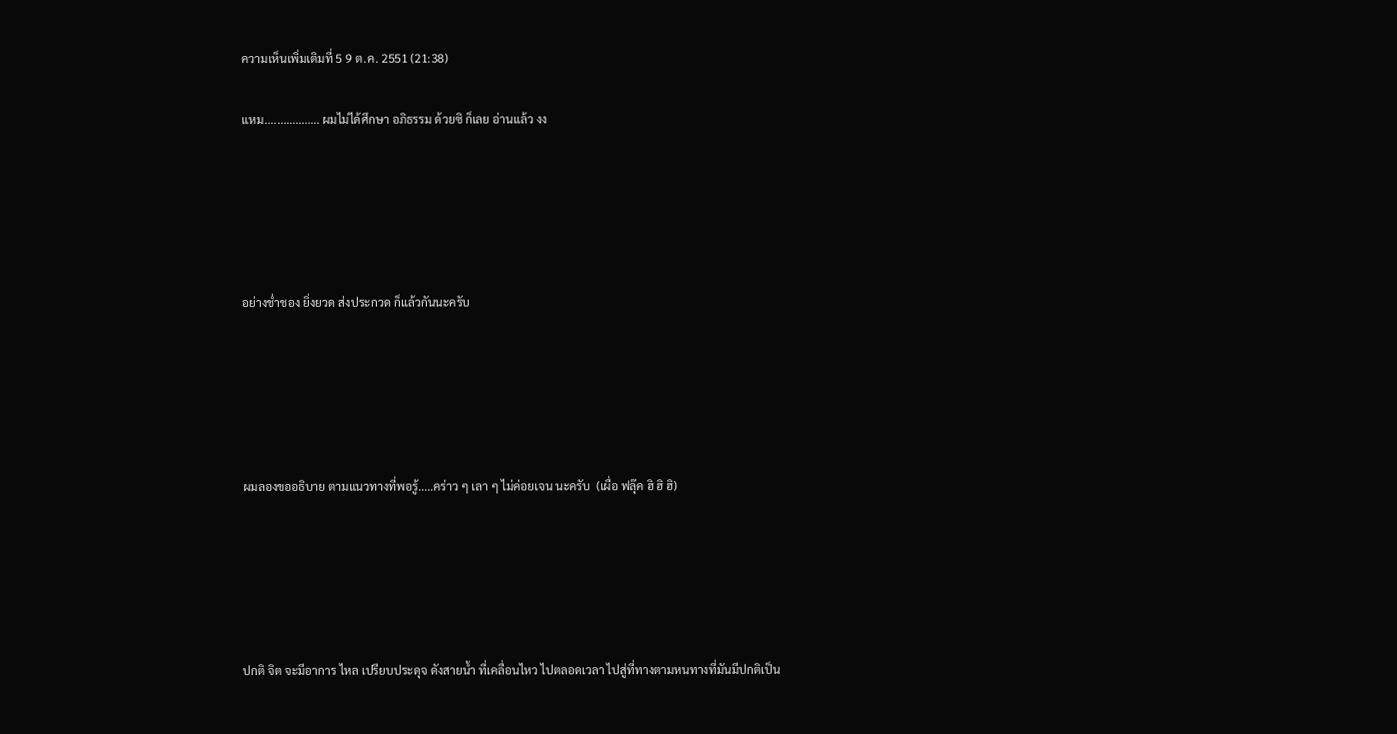ความเห็นเพิ่มเติมที่ 5 9 ต.ค. 2551 (21:38)

แหม.................. ผมไม่ได้ศึกษา อภิธรรม ด้วยซิ ก็เลย อ่านแล้ว งง





อย่างช่ำชอง ยิ่งยวด ส่งประกวด ก็แล้วกันนะครับ





ผมลองขออธิบาย ตามแนวทางที่พอรู้.....คร่าว ๆ เลา ๆ ไม่ค่อยเจน นะครับ  (เผื่อ ฟลุ๊ค ฮิ ฮิ ฮิ)





ปกติ จิต จะมีอาการ ไหล เปรียบประดุจ ดังสายน้ำ ที่เคลื่อนไหว ไปตลอดเวลา ไปสู่ที่ทางตามหนทางที่มันมีปกติเป็น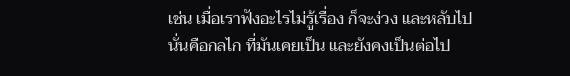เช่น เมื่อเราฟังอะไรไม่รู้เรื่อง ก็จะง่วง และหลับไป  นั่นคือกลไก ที่มันเคยเป็น และยังคงเป็นต่อไป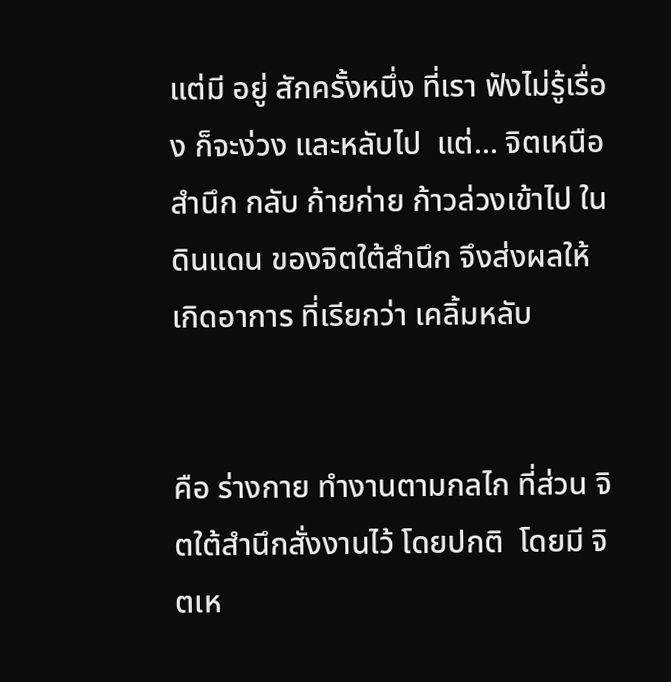แต่มี อยู่ สักครั้งหนึ่ง ที่เรา ฟังไม่รู้เรื่อง ก็จะง่วง และหลับไป  แต่... จิตเหนือสำนึก กลับ ก้ายก่าย ก้าวล่วงเข้าไป ในดินแดน ของจิตใต้สำนึก จึงส่งผลให้เกิดอาการ ที่เรียกว่า เคลิ้มหลับ


คือ ร่างกาย ทำงานตามกลไก ที่ส่วน จิตใต้สำนึกสั่งงานไว้ โดยปกติ  โดยมี จิตเห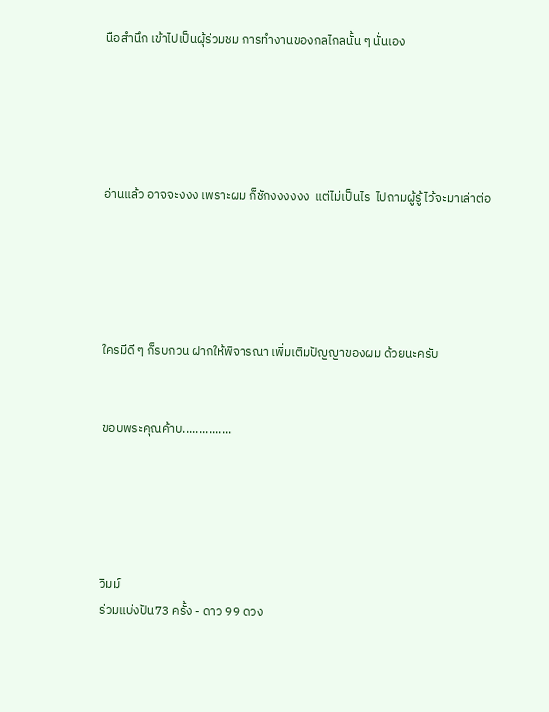นือสำนึก เข้าไปเป็นผุ้ร่วมชม การทำงานของกลไกลนั้น ๆ นั่นเอง





อ่านแล้ว อาจจะงงง เพราะผม ก็ชักงงงงงง  แต่ไม่เป็นไร  ไปถามผู้รู้ ไว้จะมาเล่าต่อ





ใครมีดี ๆ ก็รบกวน ฝากให้พิจารณา เพิ่มเติมปัญญาของผม ด้วยนะครับ


ขอบพระคุณค้าบ...............





วิมม์
ร่วมแบ่งปัน73 ครั้ง - ดาว 99 ดวง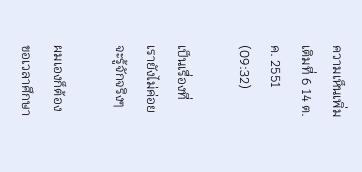ความเห็นเพิ่มเติมที่ 6 14 ต.ค. 2551 (09:32)

เป็นเรื่องที่ เรายังไม่ค่อยจะรู้จักจริงๆ

ผมเองก็ต้องขอเวลาศึกษา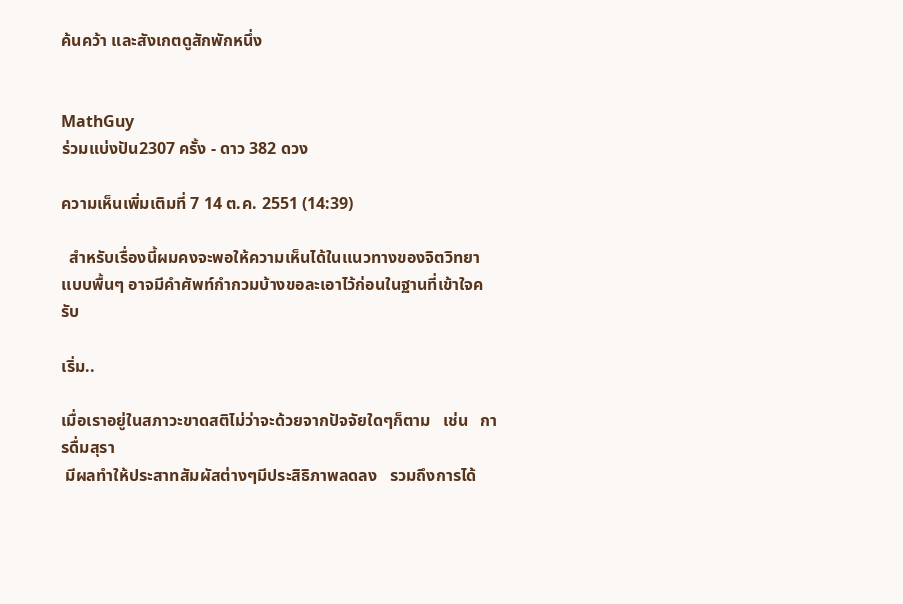ค้นคว้า และสังเกตดูสักพักหนึ่ง


MathGuy
ร่วมแบ่งปัน2307 ครั้ง - ดาว 382 ดวง

ความเห็นเพิ่มเติมที่ 7 14 ต.ค. 2551 (14:39)

  สำหรับเรื่องนี้ผมคงจะพอให้ความเห็นได้ในเเนวทางของจิตวิทยาเเบบพื้นๆ อาจมีคำศัพท์กำกวมบ้างขอละเอาไว้ก่อนในฐานที่เข้าใจครับ

เริ่ม..

เมื่อเราอยู่ในสภาวะขาดสติไม่ว่าจะด้วยจากปัจจัยใดๆก็ตาม   เช่น   การดื่มสุรา
 มีผลทำให้ประสาทสัมผัสต่างๆมีประสิธิภาพลดลง   รวมถึงการได้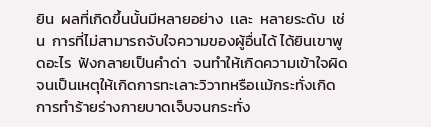ยิน  ผลที่เกิดขึ้นนั้นมีหลายอย่าง  เเละ  หลายระดับ  เช่น  การที่ไม่สามารถจับใจความของผู้อื่นได้ ได้ยินเขาพูดอะไร  ฟังกลายเป็นคำด่า  จนทำให้เกิดความเข้าใจผิด  จนเป็นเหตุให้เกิดการทะเลาะวิวาทหรือเเม้กระทั่งเกิดการทำร้ายร่างกายบาดเจ็บจนกระทั่ง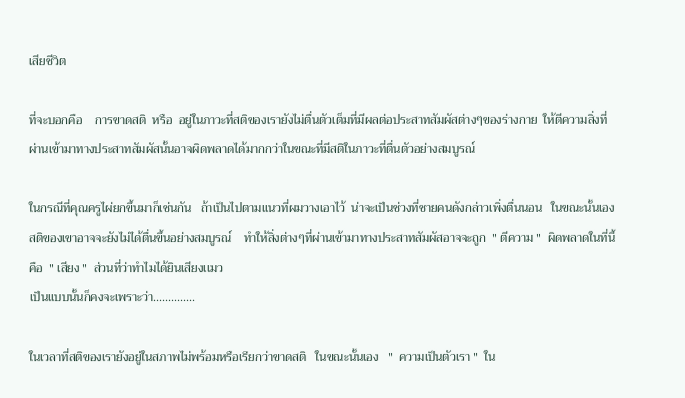เสียชีวิต

ที่จะบอกคือ    การขาดสติ  หรือ  อยู่ในภาวะที่สติของเรายังไม่ตื่นตัวเต็มที่มีผลต่อประสาทสัมผัสต่างๆของร่างกาย  ให้ตีความสิ่งที่ผ่านเข้ามาทางประสาทสัมผัสนั้นอาจผิดพลาดได้มากกว่าในขณะที่มีสติในภาวะที่ตื่นตัวอย่างสมบูรณ์

ในกรณีที่คุณครูไผ่ยกขึ้นมาก็เช่นกัน   ถ้าเป็นไปตามเเนวที่ผมวางเอาไว้  น่าจะเป็นช่วงที่ชายคนดังกล่าวเพิ่งตื่นนอน   ในขณะนั้นเองสติของเขาอาจจะยังไม่ได้ตื่นขึ้นอย่างสมบูรณ์    ทำให้สิ่งต่างๆที่ผ่านเข้ามาทางประสาทสัมผัสอาจจะถูก  " ตีความ "  ผิดพลาดในที่นี้คือ  " เสียง "  ส่วนที่ว่าทำไมได้ยินเสียงเเมว
เป็นเเบบนั้นก็คงจะเพราะว่า..............

ในเวลาที่สติของเรายังอยู่ในสภาพไม่พร้อมหรือเรียกว่าขาดสติ   ในขณะนั้นเอง   "  ความเป็นตัวเรา "  ใน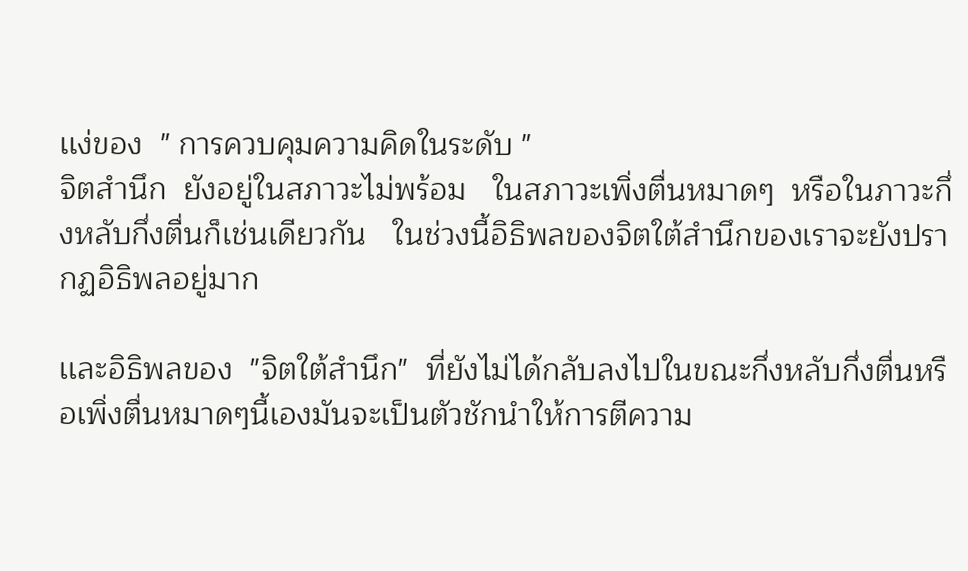เเง่ของ  " การควบคุมความคิดในระดับ "
จิตสำนึก  ยังอยู่ในสภาวะไม่พร้อม   ในสภาวะเพิ่งตื่นหมาดๆ  หรือในภาวะกึ่งหลับกึ่งตื่นก็เช่นเดียวกัน   ในช่วงนี้อิธิพลของจิตใต้สำนึกของเราจะยังปรากฏอิธิพลอยู่มาก

เเละอิธิพลของ  "จิตใต้สำนึก"  ที่ยังไม่ได้กลับลงไปในขณะกึ่งหลับกึ่งตื่นหรือเพิ่งตื่นหมาดๆนี้เองมันจะเป็นตัวชักนำให้การตีความ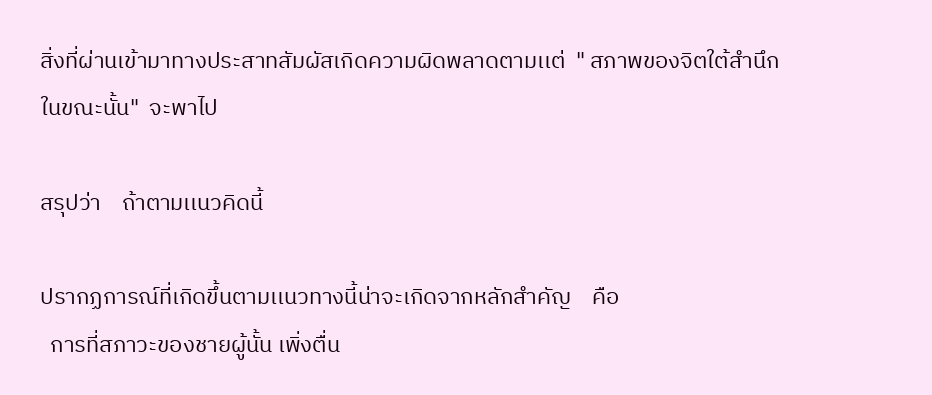สิ่งที่ผ่านเข้ามาทางประสาทสัมผัสเกิดความผิดพลาดตามเเต่  " สภาพของจิตใต้สำนึกในขณะนั้น"  จะพาไป

สรุปว่า    ถ้าตามเเนวคิดนี้

ปรากฏการณ์ที่เกิดขึ้นตามเเนวทางนี้น่าจะเกิดจากหลักสำคัญ    คือ
  การที่สภาวะของชายผู้นั้น เพิ่งตื่น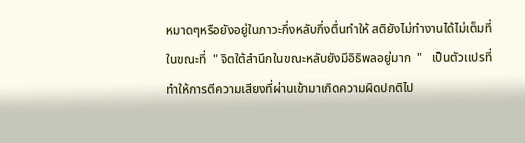หมาดๆหรือยังอยู่ในภาวะกึ่งหลับกึ่งตื่นทำให้ สติยังไม่ทำงานได้ไม่เต็มที่   ในขณะที่  " จิตใต้สำนึกในขณะหลับยังมีอิธิพลอยู่มาก  "   เป็นตัวเเปรที่ทำให้การตีความเสียงที่ผ่านเข้ามาเกิดความผิดปกติไป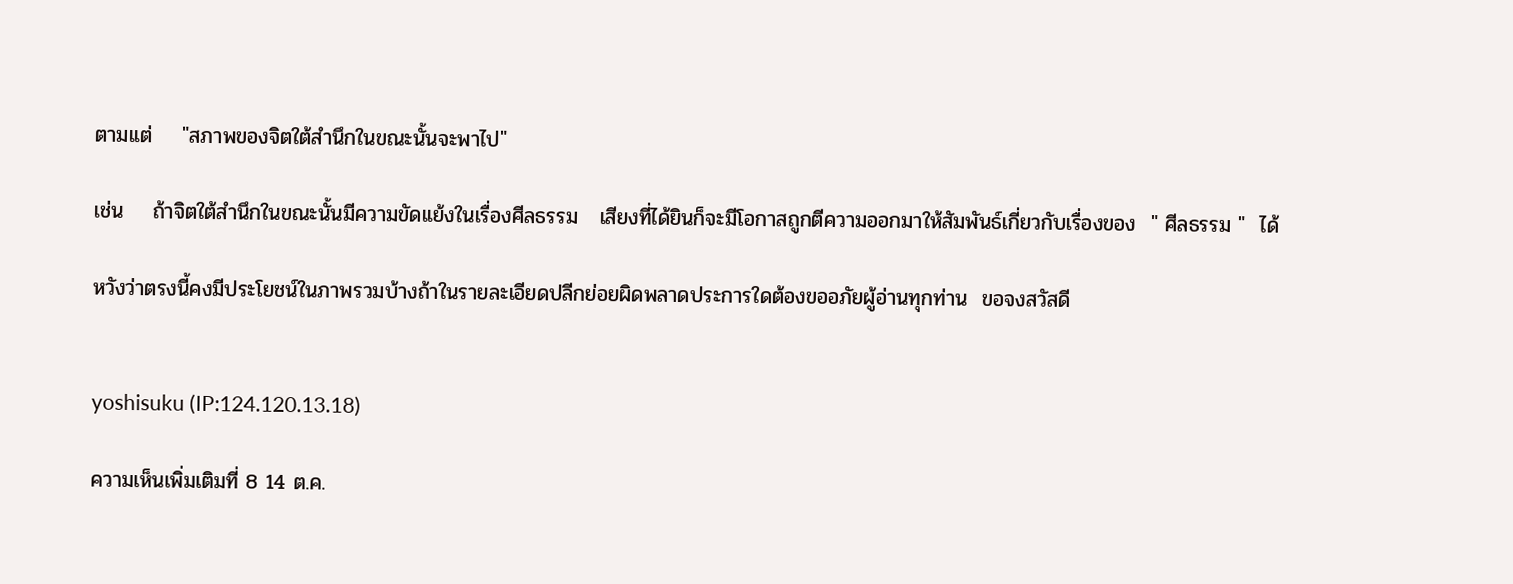ตามเเต่    "สภาพของจิตใต้สำนึกในขณะนั้นจะพาไป"

เช่น    ถ้าจิตใต้สำนึกในขณะนั้นมีความขัดเเย้งในเรื่องศีลธรรม   เสียงที่ได้ยินก็จะมีโอกาสถูกตีความออกมาให้สัมพันธ์เกี่ยวกับเรื่องของ  " ศีลธรรม "  ได้

หวังว่าตรงนี้คงมีประโยชน์ในภาพรวมบ้างถ้าในรายละเอียดปลีกย่อยผิดพลาดประการใดต้องขออภัยผู้อ่านทุกท่าน  ขอจงสวัสดี


yoshisuku (IP:124.120.13.18)

ความเห็นเพิ่มเติมที่ 8 14 ต.ค.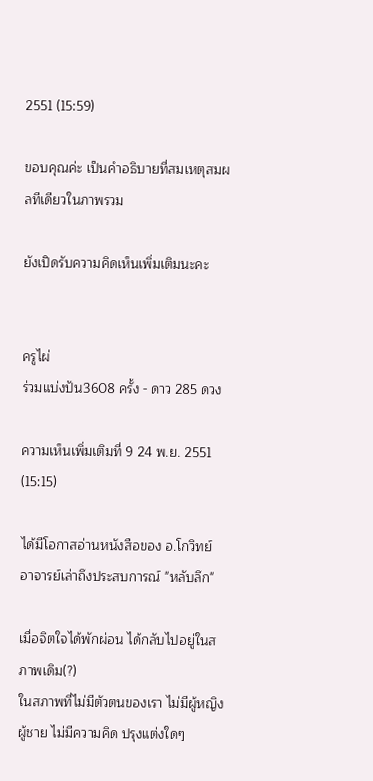2551 (15:59)

ขอบคุณค่ะ เป็นคำอธิบายที่สมเหตุสมผลทีเดียวในภาพรวม

ยังเปิดรับความคิดเห็นเพิ่มเติมนะคะ


ครูไผ่
ร่วมแบ่งปัน3608 ครั้ง - ดาว 285 ดวง

ความเห็นเพิ่มเติมที่ 9 24 พ.ย. 2551 (15:15)

ได้มีโอกาสอ่านหนังสือของ อ.โกวิทย์
อาจารย์เล่าถึงประสบการณ์ "หลับลึก"

เมื่อจิตใจได้พักผ่อน ได้กลับไปอยู่ในสภาพเดิม(?)
ในสภาพที่ไม่มีตัวตนของเรา ไม่มีผู้หญิง ผู้ชาย ไม่มีความคิด ปรุงแต่งใดๆ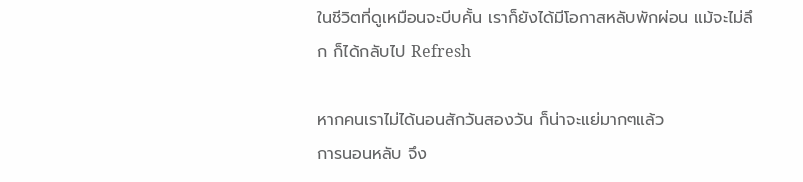ในชีวิตที่ดูเหมือนจะบีบคั้น เราก็ยังได้มีโอกาสหลับพักผ่อน แม้จะไม่ลึก ก็ได้กลับไป Refresh

หากคนเราไม่ได้นอนสักวันสองวัน ก็น่าจะแย่มากๆแล้ว
การนอนหลับ จึง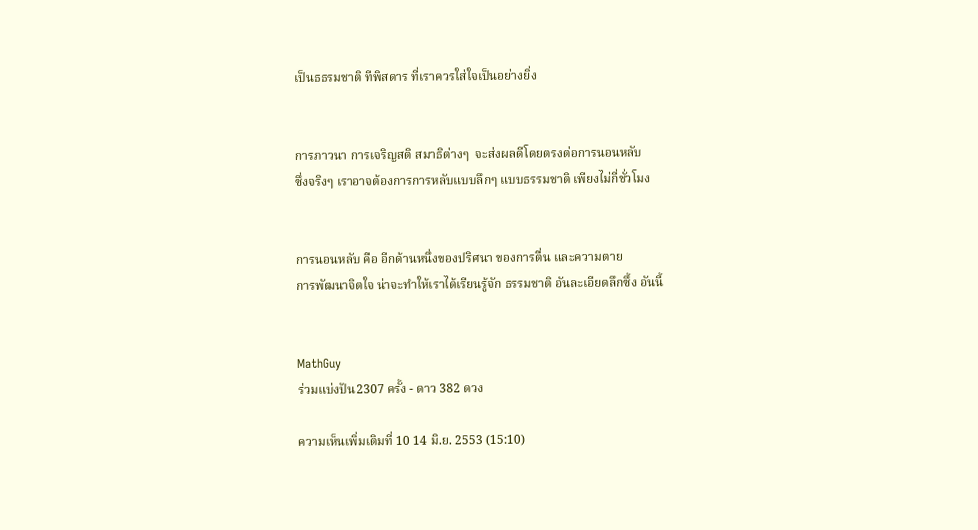เป็นธธรมชาติ ทีพิสดาร ที่เราควรใส่ใจเป็นอย่างยิ่ง


การภาวนา การเจริญสติ สมาธิต่างๆ  จะส่งผลดีโดยตรงต่อการนอนหลับ
ซึ่งจริงๆ เราอาจต้องการการหลับแบบลึกๆ แบบธรรมชาติ เพียงไม่กี่ชั่วโมง


การนอนหลับ คือ อีกด้านหนึ่งของปริศนา ของการตื่น และความตาย
การพัฒนาจิตใจ น่าจะทำให้เราได้เรียนรู้จัก ธรรมชาติ อันละเอียดลึกซึ้ง อันนี้


MathGuy
ร่วมแบ่งปัน2307 ครั้ง - ดาว 382 ดวง

ความเห็นเพิ่มเติมที่ 10 14 มิ.ย. 2553 (15:10)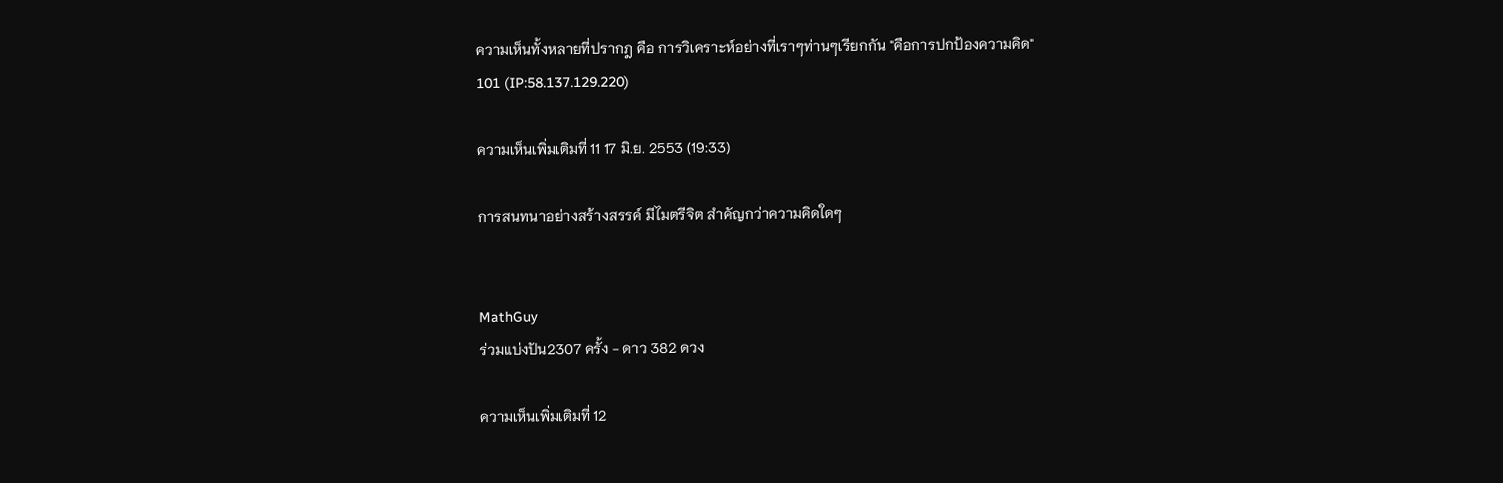ความเห็นทั้งหลายที่ปรากฎ คือ การวิเคราะห์อย่างที่เราๆท่านๆเรียกกัน "คือการปกป้องความคิด"
101 (IP:58.137.129.220)

ความเห็นเพิ่มเติมที่ 11 17 มิ.ย. 2553 (19:33)

การสนทนาอย่างสร้างสรรค์ มีไมตรีจิต สำคัญกว่าความคิดใดๆ


MathGuy
ร่วมแบ่งปัน2307 ครั้ง - ดาว 382 ดวง

ความเห็นเพิ่มเติมที่ 12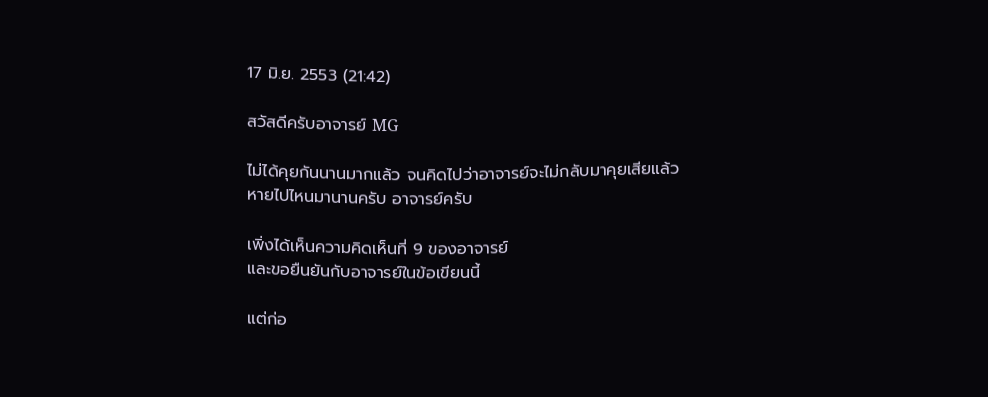17 มิ.ย. 2553 (21:42)

สวัสดีครับอาจารย์ MG

ไม่ได้คุยกันนานมากแล้ว จนคิดไปว่าอาจารย์จะไม่กลับมาคุยเสียแล้ว
หายไปไหนมานานครับ อาจารย์ครับ

เพิ่งได้เห็นความคิดเห็นที่ 9 ของอาจารย์
และขอยืนยันกับอาจารย์ในข้อเขียนนี้

แต่ก่อ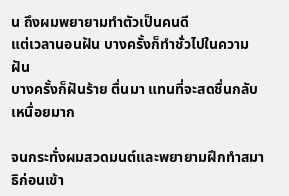น ถึงผมพยายามทำตัวเป็นคนดี
แต่เวลานอนฝัน บางครั้งก็ทำชั่วไปในความฝัน
บางครั้งก็ฝันร้าย ตื่นมา แทนที่จะสดชื่นกลับเหนื่อยมาก

จนกระทั่งผมสวดมนต์และพยายามฝึกทำสมาธิก่อนเข้า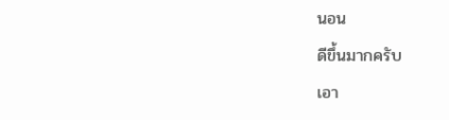นอน
ดีขึ้นมากครับ
เอา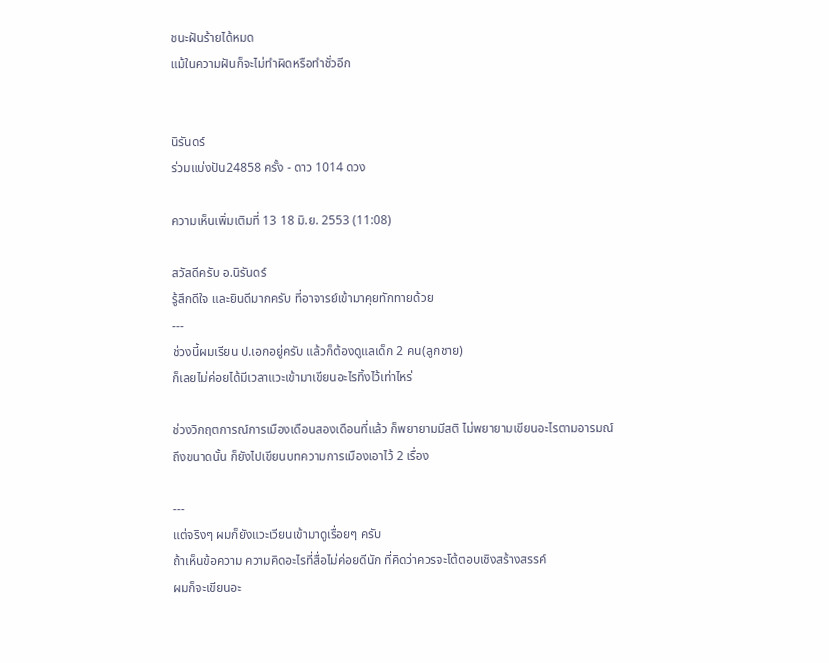ชนะฝันร้ายได้หมด
แม้ในความฝันก็จะไม่ทำผิดหรือทำชั่วอีก


นิรันดร์
ร่วมแบ่งปัน24858 ครั้ง - ดาว 1014 ดวง

ความเห็นเพิ่มเติมที่ 13 18 มิ.ย. 2553 (11:08)

สวัสดีครับ อ.นิรันดร์
รู้สึกดีใจ และยินดีมากครับ ที่อาจารย์เข้ามาคุยทักทายด้วย
---
ช่วงนี้ผมเรียน ป.เอกอยู่ครับ แล้วก็ต้องดูแลเด็ก 2 คน(ลูกชาย)
ก็เลยไม่ค่อยได้มีเวลาแวะเข้ามาเขียนอะไรทิ้งไว้เท่าไหร่

ช่วงวิกฤตการณ์การเมืองเดือนสองเดือนที่แล้ว ก็พยายามมีสติ ไม่พยายามเขียนอะไรตามอารมณ์
ถึงขนาดนั้น ก็ยังไปเขียนบทความการเมืองเอาไว้ 2 เรื่อง

---
แต่จริงๆ ผมก็ยังแวะเวียนเข้ามาดูเรื่อยๆ ครับ
ถ้าเห็นข้อความ ความคิดอะไรที่สื่อไม่ค่อยดีนัก ที่คิดว่าควรจะโต้ตอบเชิงสร้างสรรค์
ผมก็จะเขียนอะ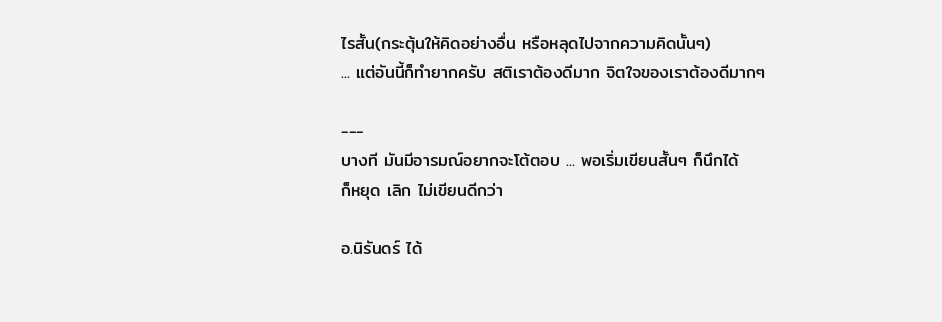ไรสั้น(กระตุ้นให้คิดอย่างอื่น หรือหลุดไปจากความคิดนั้นๆ)
... แต่อันนี้ก็ทำยากครับ สติเราต้องดีมาก จิตใจของเราต้องดีมากๆ

---
บางที มันมีอารมณ์อยากจะโต้ตอบ ... พอเริ่มเขียนสั้นๆ ก็นึกได้
ก็หยุด เลิก ไม่เขียนดีกว่า

อ.นิรันดร์ ได้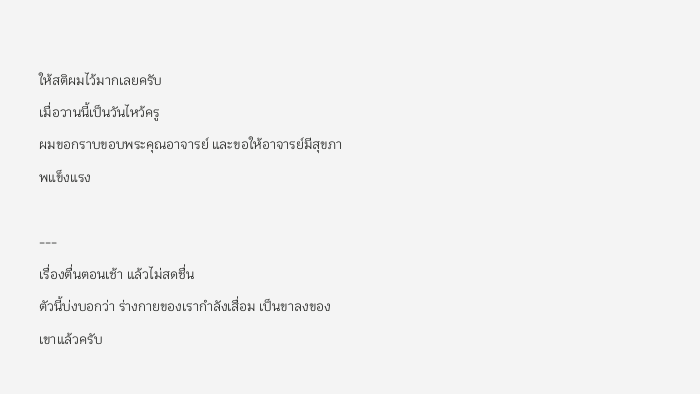ให้สติผมไว้มากเลยครับ
เมื่อวานนี้เป็นวันไหว้ครู
ผมขอกราบขอบพระคุณอาจารย์ และขอให้อาจารย์มีสุขภาพแข็งแรง

---
เรื่องตื่นตอนเช้า แล้วไม่สดชื่น
ตัวนี้บ่งบอกว่า ร่างกายของเรากำลังเสื่อม เป็นขาลงของเขาแล้วครับ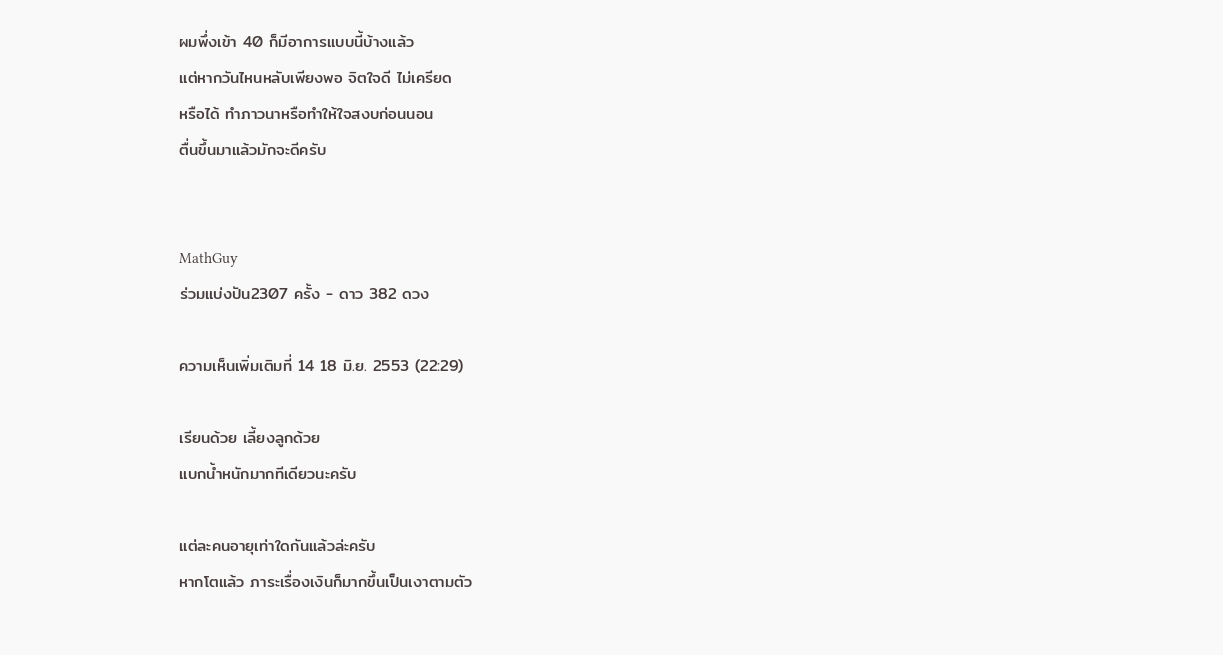ผมพึ่งเข้า 40 ก็มีอาการแบบนี้บ้างแล้ว
แต่หากวันไหนหลับเพียงพอ จิตใจดี ไม่เครียด
หรือได้ ทำภาวนาหรือทำให้ใจสงบก่อนนอน
ตื่นขึ้นมาแล้วมักจะดีครับ


MathGuy
ร่วมแบ่งปัน2307 ครั้ง - ดาว 382 ดวง

ความเห็นเพิ่มเติมที่ 14 18 มิ.ย. 2553 (22:29)

เรียนด้วย เลี้ยงลูกด้วย
แบกน้ำหนักมากทีเดียวนะครับ

แต่ละคนอายุเท่าใดกันแล้วล่ะครับ
หากโตแล้ว ภาระเรื่องเงินก็มากขึ้นเป็นเงาตามตัว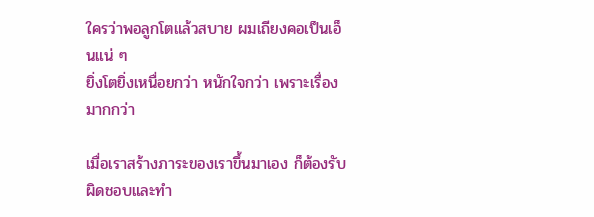ใครว่าพอลูกโตแล้วสบาย ผมเถียงคอเป็นเอ็นแน่ ๆ
ยิ่งโตยิ่งเหนื่อยกว่า หนักใจกว่า เพราะเรื่องมากกว่า

เมื่อเราสร้างภาระของเราขึ้นมาเอง ก็ต้องรับผิดชอบและทำ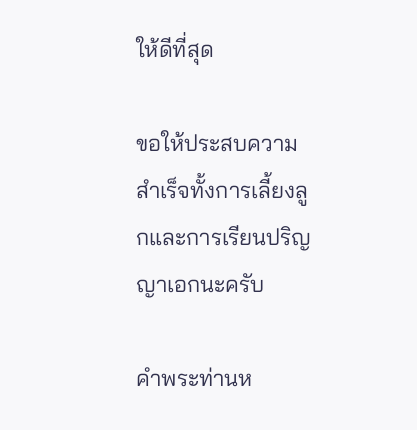ให้ดีที่สุด

ขอให้ประสบความสำเร็จทั้งการเลี้ยงลูกและการเรียนปริญญาเอกนะครับ

คำพระท่านห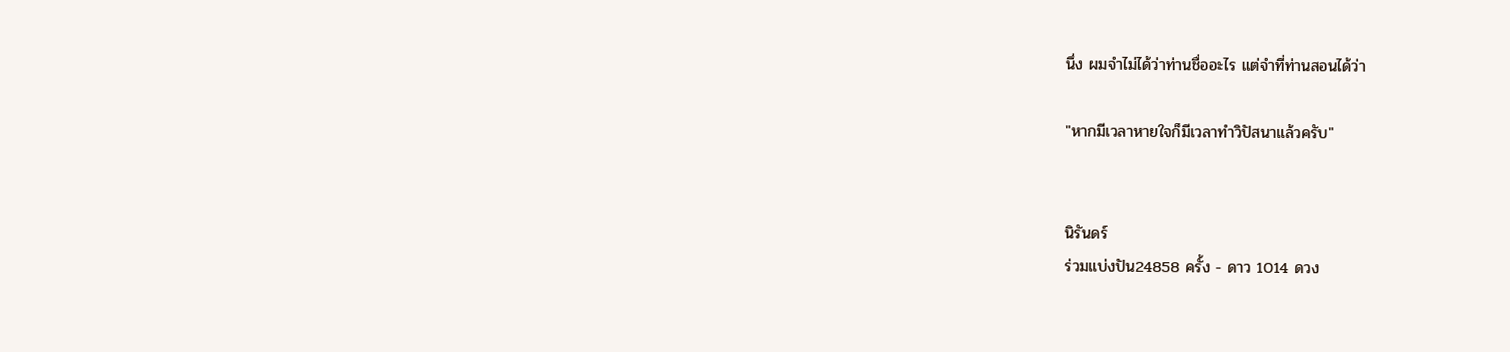นึ่ง ผมจำไม่ได้ว่าท่านชื่ออะไร แต่จำที่ท่านสอนได้ว่า

"หากมีเวลาหายใจก็มีเวลาทำวิปัสนาแล้วครับ"


นิรันดร์
ร่วมแบ่งปัน24858 ครั้ง - ดาว 1014 ดวง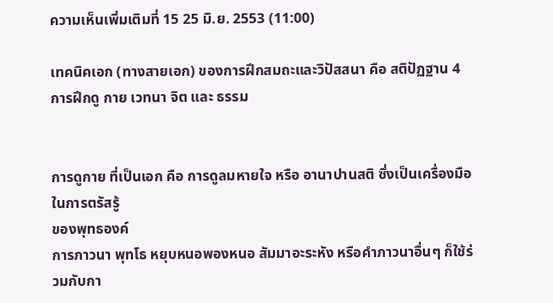ความเห็นเพิ่มเติมที่ 15 25 มิ.ย. 2553 (11:00)

เทคนิคเอก (ทางสายเอก) ของการฝึกสมถะและวิปัสสนา คือ สติปัฏฐาน 4
การฝึกดู กาย เวทนา จิต และ ธรรม


การดูกาย ที่เป็นเอก คือ การดูลมหายใจ หรือ อานาปานสติ ซึ่งเป็นเครื่องมือในการตรัสรู้
ของพุทธองค์
การภาวนา พุทโธ หยุบหนอพองหนอ สัมมาอะระหัง หรือคำภาวนาอื่นๆ ก็ใช้ร่วมกับกา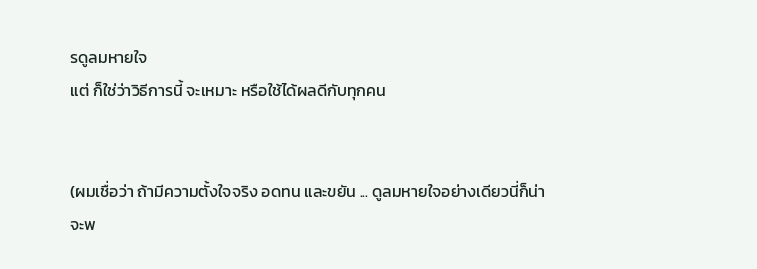รดูลมหายใจ
แต่ ก็ใช่ว่าวิธีการนี้ จะเหมาะ หรือใช้ได้ผลดีกับทุกคน


(ผมเชื่อว่า ถ้ามีความตั้งใจจริง อดทน และขยัน ... ดูลมหายใจอย่างเดียวนี่ก็น่าจะพ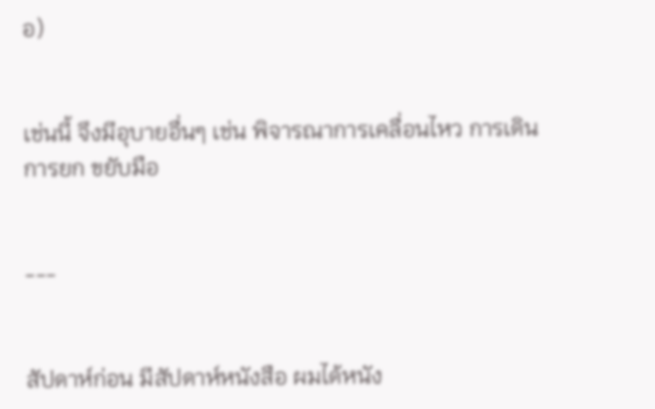อ)


เช่นนี้ จึงมีอุบายอื่นๆ เช่น พิจารณาการเคลื่อนไหว การเดิน การยก ขยับมือ


---


สัปดาห์ก่อน มีสัปดาห์หนังสือ ผมได้หนัง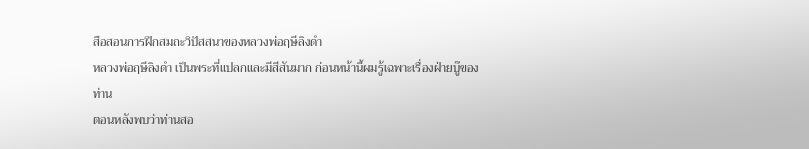สือสอนการฝึกสมถะวิปัสสนาของหลวงพ่อฤษีลิงดำ
หลวงพ่อฤษีลิงดำ เป็นพระที่แปลกและมีสีสันมาก ก่อนหน้านี้ผมรู้เฉพาะเรื่องฝ่ายบู๊ของท่าน
ตอนหลังพบว่าท่านสอ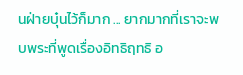นฝ่ายบุ๋นไว้ก็มาก ... ยากมากที่เราจะพบพระที่พูดเรื่องอิทธิฤทธิ อ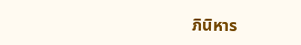ภินิหาร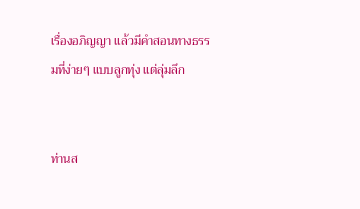เรื่องอภิญญา แล้วมีคำสอนทางธรรมที่ง่ายๆ แบบลูกทุ่ง แต่ลุ่มลึก


ท่านส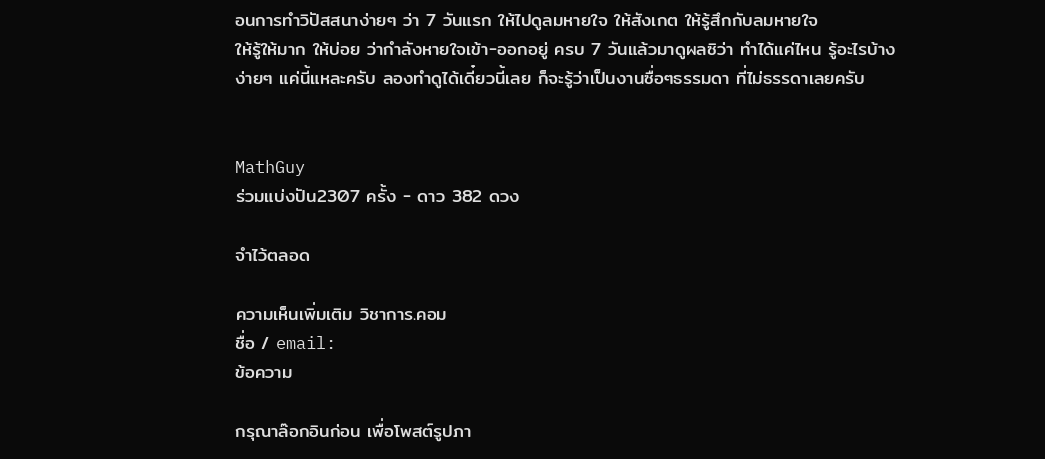อนการทำวิปัสสนาง่ายๆ ว่า 7 วันแรก ให้ไปดูลมหายใจ ให้สังเกต ให้รู้สึกกับลมหายใจ
ให้รู้ให้มาก ให้บ่อย ว่ากำลังหายใจเข้า-ออกอยู่ ครบ 7 วันแล้วมาดูผลซิว่า ทำได้แค่ไหน รู้อะไรบ้าง
ง่ายๆ แค่นี้แหละครับ ลองทำดูได้เดี๋ยวนี้เลย ก็จะรู้ว่าเป็นงานซื่อๆธรรมดา ที่ไม่ธรรดาเลยครับ


MathGuy
ร่วมแบ่งปัน2307 ครั้ง - ดาว 382 ดวง

จำไว้ตลอด

ความเห็นเพิ่มเติม วิชาการ.คอม
ชื่อ / email:
ข้อความ

กรุณาล๊อกอินก่อน เพื่อโพสต์รูปภา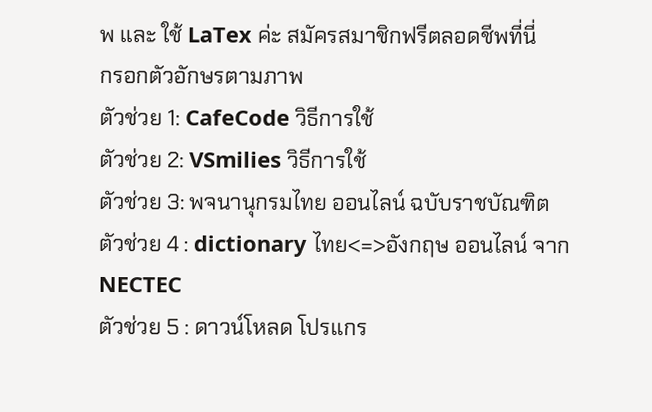พ และ ใช้ LaTex ค่ะ สมัครสมาชิกฟรีตลอดชีพที่นี่
กรอกตัวอักษรตามภาพ
ตัวช่วย 1: CafeCode วิธีการใช้
ตัวช่วย 2: VSmilies วิธีการใช้
ตัวช่วย 3: พจนานุกรมไทย ออนไลน์ ฉบับราชบัณฑิต
ตัวช่วย 4 : dictionary ไทย<=>อังกฤษ ออนไลน์ จาก NECTEC
ตัวช่วย 5 : ดาวน์โหลด โปรแกร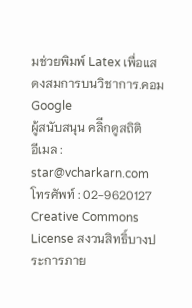มช่วยพิมพ์ Latex เพื่อแสดงสมการบนวิชาการ.คอม
Google
ผู้สนับสนุน คลิีกดูสถิติ
อีเมล : star@vcharkarn.com
โทรศัพท์ : 02-9620127
Creative Commons License สงวนสิทธิ์บางประการภาย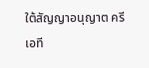ใต้สัญญาอนุญาต ครีเอที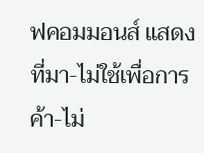ฟคอมมอนส์ แสดงที่มา-ไม่ใช้เพื่อการค้า-ไม่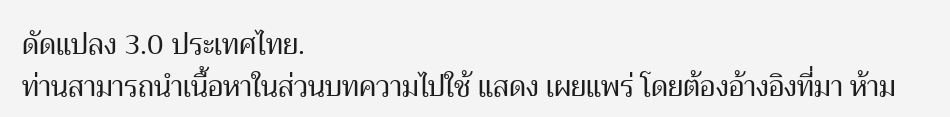ดัดแปลง 3.0 ประเทศไทย.
ท่านสามารถนำเนื้อหาในส่วนบทความไปใช้ แสดง เผยแพร่ โดยต้องอ้างอิงที่มา ห้าม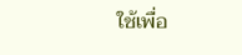ใช้เพื่อ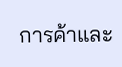การค้าและ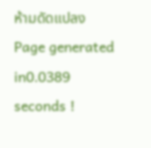ห้ามดัดแปลง
Page generated in0.0389 seconds !